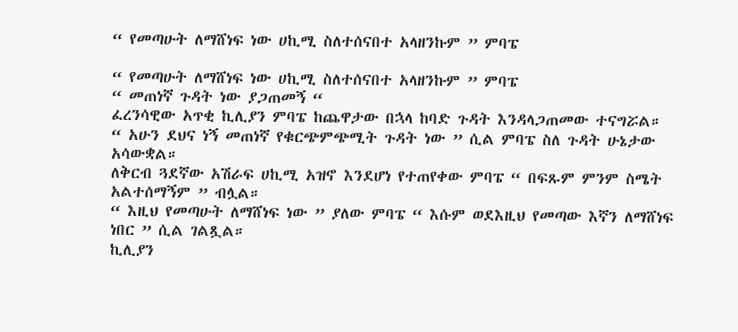“ የመጣሁት ለማሸነፍ ነው ሀኪሚ ስለተሰናበተ አላዘንኩም ” ምባፔ

“ የመጣሁት ለማሸነፍ ነው ሀኪሚ ስለተሰናበተ አላዘንኩም ” ምባፔ
“ መጠነኛ ጉዳት ነው ያጋጠመኝ “
ፈረንሳዊው አጥቂ ኪሊያን ምባፔ ከጨዋታው በኋላ ከባድ ጉዳት እንዳላጋጠመው ተናግሯል።
“ አሁን ደህና ነኝ መጠነኛ የቁርጭምጭሚት ጉዳት ነው ” ሲል ምባፔ ስለ ጉዳት ሁኔታው አሳውቋል።
ለቅርብ ጓደኛው አሽራፍ ሀኪሚ አዝኖ እንደሆነ የተጠየቀው ምባፔ “ በፍጹም ምንም ስሜት አልተሰማኝም ” ብሏል።
“ እዚህ የመጣሁት ለማሸነፍ ነው ” ያለው ምባፔ “ እሱም ወደእዚህ የመጣው እኛን ለማሸነፍ ነበር ” ሲል ገልጿል።
ኪሊያን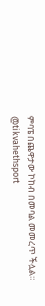ምባፔ በጨዋታው ኮከብ በመባል መመረጥ ችሏል።
@tikvahethsport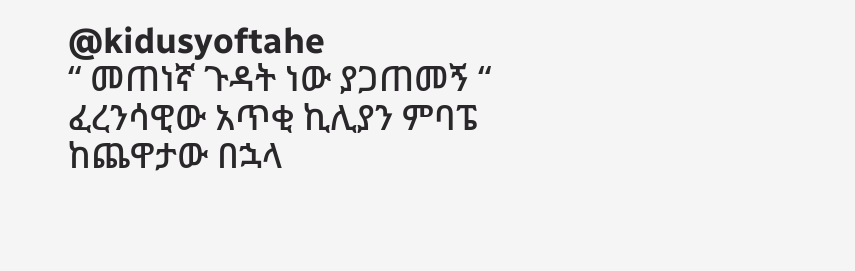@kidusyoftahe
“ መጠነኛ ጉዳት ነው ያጋጠመኝ “
ፈረንሳዊው አጥቂ ኪሊያን ምባፔ ከጨዋታው በኋላ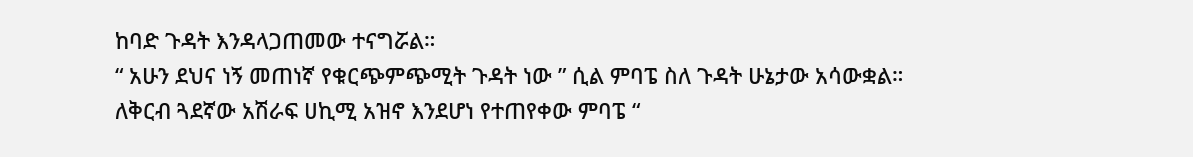ከባድ ጉዳት እንዳላጋጠመው ተናግሯል።
“ አሁን ደህና ነኝ መጠነኛ የቁርጭምጭሚት ጉዳት ነው ” ሲል ምባፔ ስለ ጉዳት ሁኔታው አሳውቋል።
ለቅርብ ጓደኛው አሽራፍ ሀኪሚ አዝኖ እንደሆነ የተጠየቀው ምባፔ “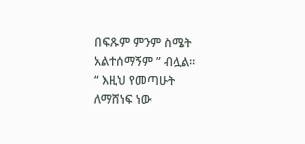በፍጹም ምንም ስሜት አልተሰማኝም ” ብሏል።
“ እዚህ የመጣሁት ለማሸነፍ ነው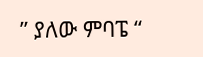” ያለው ምባፔ “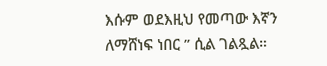እሱም ወደእዚህ የመጣው እኛን ለማሸነፍ ነበር ” ሲል ገልጿል።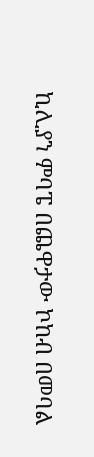ኪሊያን ምባፔ በጨዋታው ኮከብ በመባል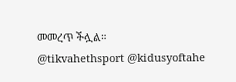መመረጥ ችሏል።
@tikvahethsport @kidusyoftahe